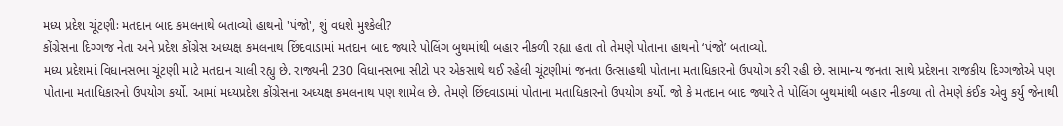મધ્ય પ્રદેશ ચૂંટણીઃ મતદાન બાદ કમલનાથે બતાવ્યો હાથનો 'પંજો', શું વધશે મુશ્કેલી?
કોંગ્રેસના દિગ્ગજ નેતા અને પ્રદેશ કોંગ્રેસ અધ્યક્ષ કમલનાથ છિંદવાડામાં મતદાન બાદ જ્યારે પોલિંગ બુથમાંથી બહાર નીકળી રહ્યા હતા તો તેમણે પોતાના હાથનો ‘પંજો’ બતાવ્યો.
મધ્ય પ્રદેશમાં વિધાનસભા ચૂંટણી માટે મતદાન ચાલી રહ્યુ છે. રાજ્યની 230 વિધાનસભા સીટો પર એકસાથે થઈ રહેલી ચૂંટણીમાં જનતા ઉત્સાહથી પોતાના મતાધિકારનો ઉપયોગ કરી રહી છે. સામાન્ય જનતા સાથે પ્રદેશના રાજકીય દિગ્ગજોએ પણ પોતાના મતાધિકારનો ઉપયોગ કર્યો. આમાં મધ્યપ્રદેશ કોંગ્રેસના અધ્યક્ષ કમલનાથ પણ શામેલ છે. તેમણે છિંદવાડામાં પોતાના મતાધિકારનો ઉપયોગ કર્યો. જો કે મતદાન બાદ જ્યારે તે પોલિંગ બુથમાંથી બહાર નીકળ્યા તો તેમણે કંઈક એવુ કર્યુ જેનાથી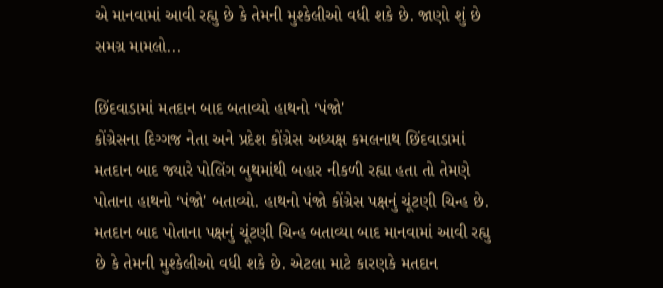એ માનવામાં આવી રહ્યુ છે કે તેમની મુશ્કેલીઓ વધી શકે છે. જાણો શું છે સમગ્ર મામલો...

છિંદવાડામાં મતદાન બાદ બતાવ્યો હાથનો ‘પંજો'
કોંગ્રેસના દિગ્ગજ નેતા અને પ્રદેશ કોંગ્રેસ અધ્યક્ષ કમલનાથ છિંદવાડામાં મતદાન બાદ જ્યારે પોલિંગ બુથમાંથી બહાર નીકળી રહ્યા હતા તો તેમણે પોતાના હાથનો ‘પંજો' બતાવ્યો. હાથનો પંજો કોંગ્રેસ પક્ષનું ચૂંટણી ચિન્હ છે. મતદાન બાદ પોતાના પક્ષનું ચૂંટણી ચિન્હ બતાવ્યા બાદ માનવામાં આવી રહ્યુ છે કે તેમની મુશ્કેલીઓ વધી શકે છે. એટલા માટે કારણકે મતદાન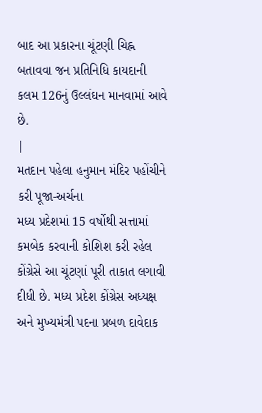બાદ આ પ્રકારના ચૂંટણી ચિહ્ન બતાવવા જન પ્રતિનિધિ કાયદાની કલમ 126નું ઉલ્લંઘન માનવામાં આવે છે.
|
મતદાન પહેલા હનુમાન મંદિર પહોંચીને કરી પૂજા-અર્ચના
મધ્ય પ્રદેશમાં 15 વર્ષોથી સત્તામાં કમબેક કરવાની કોશિશ કરી રહેલ કોંગ્રેસે આ ચૂંટણાં પૂરી તાકાત લગાવી દીધી છે. મધ્ય પ્રદેશ કોંગ્રેસ અધ્યક્ષ અને મુખ્યમંત્રી પદના પ્રબળ દાવેદાક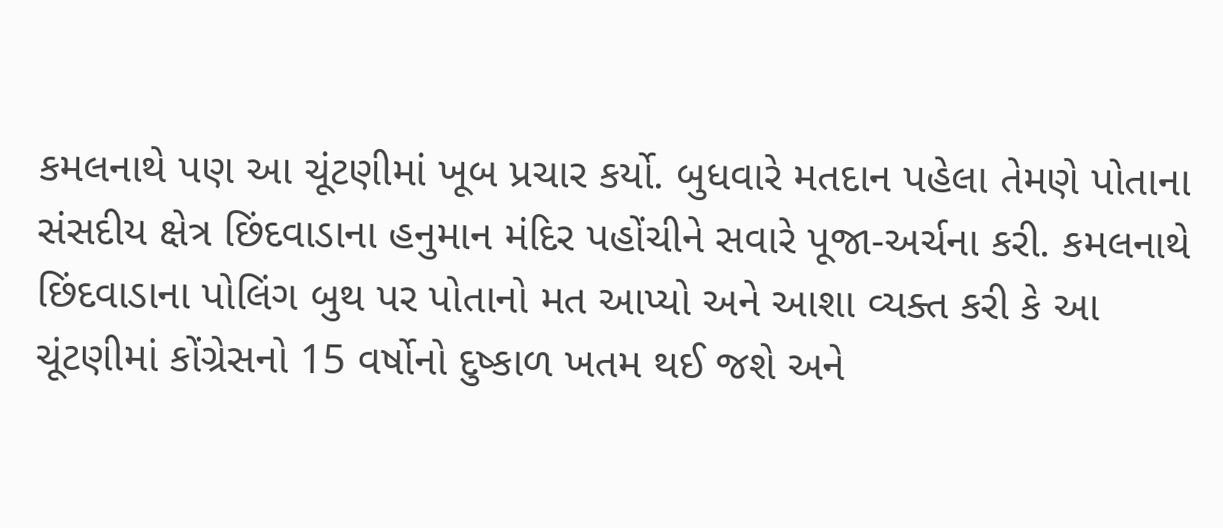કમલનાથે પણ આ ચૂંટણીમાં ખૂબ પ્રચાર કર્યો. બુધવારે મતદાન પહેલા તેમણે પોતાના સંસદીય ક્ષેત્ર છિંદવાડાના હનુમાન મંદિર પહોંચીને સવારે પૂજા-અર્ચના કરી. કમલનાથે છિંદવાડાના પોલિંગ બુથ પર પોતાનો મત આપ્યો અને આશા વ્યક્ત કરી કે આ ચૂંટણીમાં કોંગ્રેસનો 15 વર્ષોનો દુષ્કાળ ખતમ થઈ જશે અને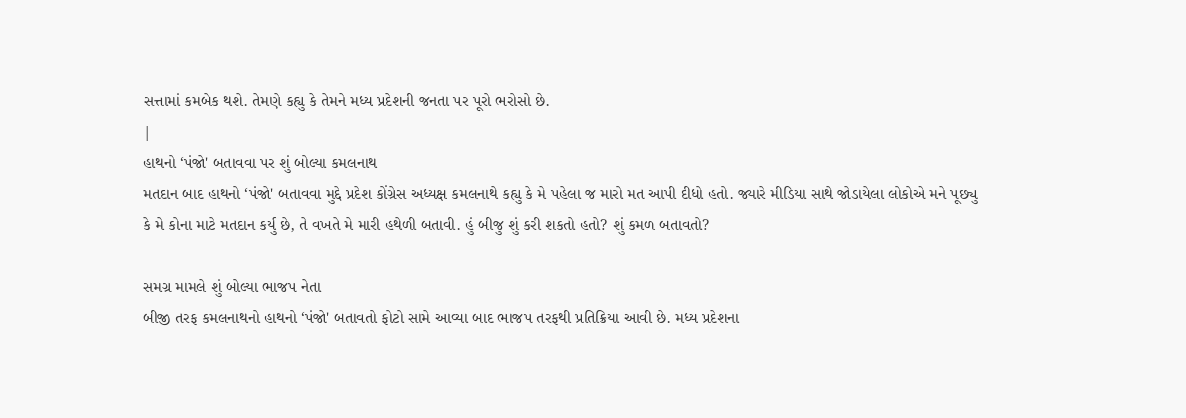સત્તામાં કમબેક થશે. તેમણે કહ્યુ કે તેમને મધ્ય પ્રદેશની જનતા પર પૂરો ભરોસો છે.
|
હાથનો ‘પંજો' બતાવવા પર શું બોલ્યા કમલનાથ
મતદાન બાદ હાથનો ‘પંજો' બતાવવા મુદ્દે પ્રદેશ કોંગ્રેસ અધ્યક્ષ કમલનાથે કહ્યુ કે મે પહેલા જ મારો મત આપી દીધો હતો. જ્યારે મીડિયા સાથે જોડાયેલા લોકોએ મને પૂછ્યુ કે મે કોના માટે મતદાન કર્યુ છે, તે વખતે મે મારી હથેળી બતાવી. હું બીજુ શું કરી શકતો હતો? શું કમળ બતાવતો?

સમગ્ર મામલે શું બોલ્યા ભાજપ નેતા
બીજી તરફ કમલનાથનો હાથનો ‘પંજો' બતાવતો ફોટો સામે આવ્યા બાદ ભાજપ તરફથી પ્રતિક્રિયા આવી છે. મધ્ય પ્રદેશના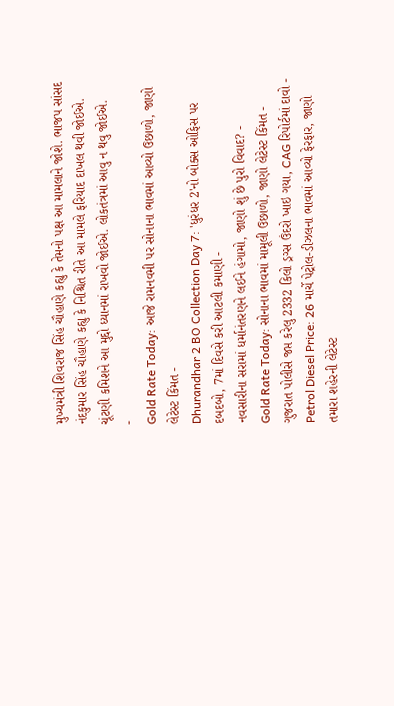મુખ્યમંત્રી શિવરાજ સિંહ ચૌહાણે કહ્યુ કે તેમનો પક્ષ આ મામલાને જોશે. ભાજપ સાંસદ નંદકુમાર સિંહ ચૌહાણે કહ્યુ કે નિશ્ચિત રીતે આ મામલે ફરિયાદ દાખલ થવી જોઈએ. ચૂંટણી કમિશને આ મુદ્દો ધ્યાનમાં રાખવો જોઈએ. લોકતંત્રમાં આવુ ન થવુ જોઈએ.
-
Gold Rate Today: આજે રામનવમી પર સોનાના ભાવમાં આવ્યો ઉછાળો, જાણો લેટેસ્ટ કિંમત -
Dhurandhar 2 BO Collection Day 7: 'ધુરંધર 2'નો બોક્સ ઓફિસ પર દબદબો, 7માં દિવસે કરી આટલી કમાણી -
નવસારીના સરામાં ધર્માનંતરણને લઈને હંગામો, જાણો શું છે પુરો વિવાદ? -
Gold Rate Today: સોનાના ભાવમાં મામૂલી ઉછાળો, જાણો લેટેસ્ટ કિંમત -
ગુજરાત પોલીસે જપ્ત કરેલુ 2332 કિલો ડ્રગ્સ ઉંદરો ખાઇ ગયા, CAG રિપોર્ટમાં દાવો -
Petrol Diesel Price: 26 માર્ચે પેટ્રોલ-ડીઝલના ભાવમાં આવ્યો ફેરફાર, જાણો તમારા શહેરની લેટેસ્ટ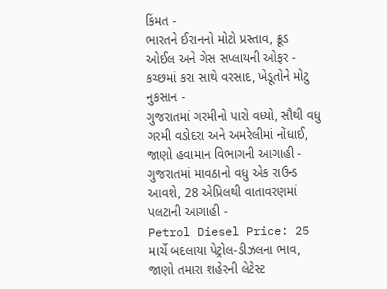કિંમત -
ભારતને ઈરાનનો મોટો પ્રસ્તાવ, ક્રૂડ ઓઈલ અને ગેસ સપ્લાયની ઓફર -
કચ્છમાં કરા સાથે વરસાદ, ખેડૂતોને મોટુ નુકસાન -
ગુજરાતમાં ગરમીનો પારો વધ્યો, સૌથી વધુ ગરમી વડોદરા અને અમરેલીમાં નોંધાઈ, જાણો હવામાન વિભાગની આગાહી -
ગુજરાતમાં માવઠાનો વધુ એક રાઉન્ડ આવશે, 28 એપ્રિલથી વાતાવરણમાં પલટાની આગાહી -
Petrol Diesel Price: 25 માર્ચે બદલાયા પેટ્રોલ-ડીઝલના ભાવ, જાણો તમારા શહેરની લેટેસ્ટ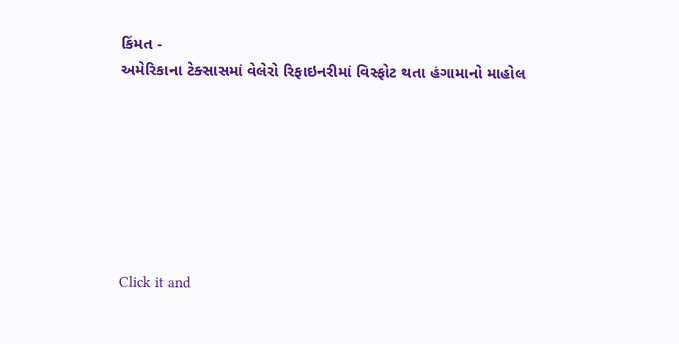કિંમત -
અમેરિકાના ટેક્સાસમાં વેલેરો રિફાઇનરીમાં વિસ્ફોટ થતા હંગામાનો માહોલ







Click it and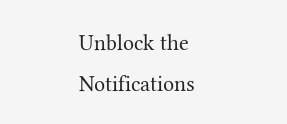Unblock the Notifications